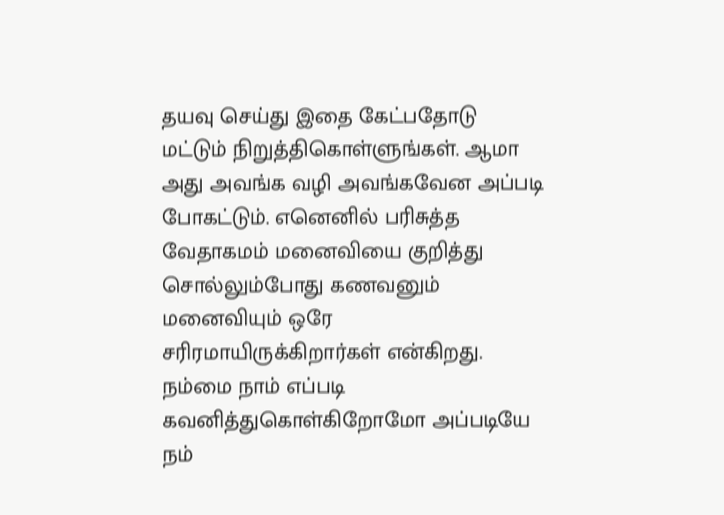தயவு செய்து இதை கேட்பதோடு மட்டும் நிறுத்திகொள்ளுங்கள். ஆமா அது அவங்க வழி அவங்கவேன அப்படி போகட்டும். எனெனில் பரிசுத்த வேதாகமம் மனைவியை குறித்து சொல்லும்போது கணவனும் மனைவியும் ஒரே சரிரமாயிருக்கிறார்கள் என்கிறது. நம்மை நாம் எப்படி கவனித்துகொள்கிறோமோ அப்படியே நம்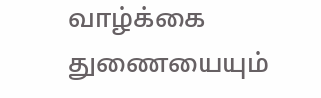வாழ்க்கை துணையையும்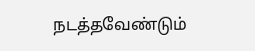நடத்தவேண்டும்